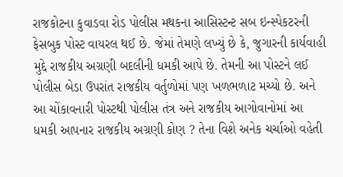રાજકોટના કુવાડવા રોડ પોલીસ મથકના આસિસ્ટન્ટ સબ ઇન્સ્પેકટરની ફેસબુક પોસ્ટ વાયરલ થઈ છે. જેમાં તેમણે લખ્યું છે કે, જુગારની કાર્યવાહી મુદ્દે રાજકીય અગ્રણી બદલીની ધમકી આપે છે. તેમની આ પોસ્ટને લઈ પોલીસ બેડા ઉપરાંત રાજકીય વર્તુળોમાં પણ ખળભળાટ મચ્યો છે. અને આ ચોંકાવનારી પોસ્ટથી પોલીસ તંત્ર અને રાજકીય આગોવાનોમાં આ ધમકી આપનાર રાજકીય અગ્રણી કોણ ? તેના વિશે અનેક ચર્ચાઓ વહેતી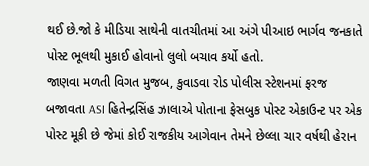થઈ છે.જો કે મીડિયા સાથેની વાતચીતમાં આ અંગે પીઆઇ ભાર્ગવ જનકાતે પોસ્ટ ભૂલથી મુકાઈ હોવાનો લુલો બચાવ કર્યો હતો.
જાણવા મળતી વિગત મુજબ, કુવાડવા રોડ પોલીસ સ્ટેશનમાં ફરજ બજાવતા ASI હિતેન્દ્રસિંહ ઝાલાએ પોતાના ફેસબુક પોસ્ટ એકાઉન્ટ પર એક પોસ્ટ મૂકી છે જેમાં કોઈ રાજકીય આગેવાન તેમને છેલ્લા ચાર વર્ષથી હેરાન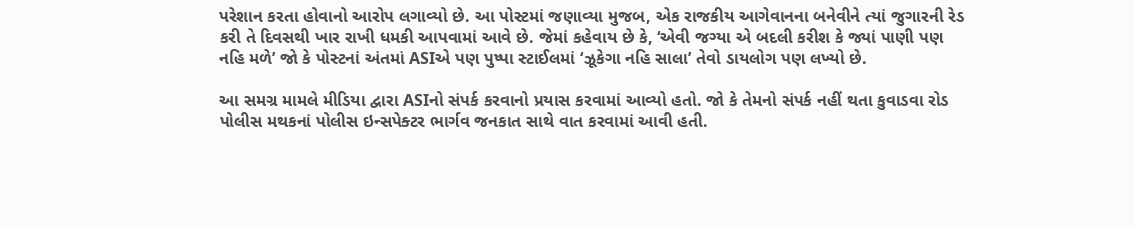પરેશાન કરતા હોવાનો આરોપ લગાવ્યો છે. આ પોસ્ટમાં જણાવ્યા મુજબ, એક રાજકીય આગેવાનના બનેવીને ત્યાં જુગારની રેડ કરી તે દિવસથી ખાર રાખી ધમકી આપવામાં આવે છે. જેમાં કહેવાય છે કે, ‘એવી જગ્યા એ બદલી કરીશ કે જ્યાં પાણી પણ નહિ મળે’ જો કે પોસ્ટનાં અંતમાં ASIએ પણ પુષ્પા સ્ટાઈલમાં ‘ઝૂકેગા નહિ સાલા’ તેવો ડાયલોગ પણ લખ્યો છે.

આ સમગ્ર મામલે મીડિયા દ્વારા ASIનો સંપર્ક કરવાનો પ્રયાસ કરવામાં આવ્યો હતો. જો કે તેમનો સંપર્ક નહીં થતા કુવાડવા રોડ પોલીસ મથકનાં પોલીસ ઇન્સપેક્ટર ભાર્ગવ જનકાત સાથે વાત કરવામાં આવી હતી.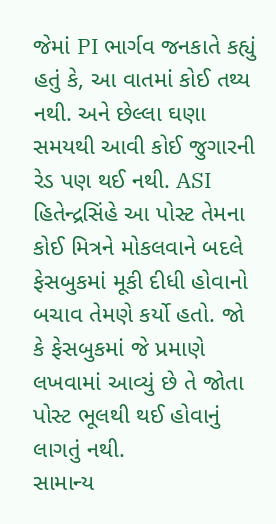જેમાં PI ભાર્ગવ જનકાતે કહ્યું હતું કે, આ વાતમાં કોઈ તથ્ય નથી. અને છેલ્લા ઘણા સમયથી આવી કોઈ જુગારની રેડ પણ થઈ નથી. ASI હિતેન્દ્રસિંહે આ પોસ્ટ તેમના કોઈ મિત્રને મોકલવાને બદલે ફેસબુકમાં મૂકી દીધી હોવાનો બચાવ તેમણે કર્યો હતો. જો કે ફેસબુકમાં જે પ્રમાણે લખવામાં આવ્યું છે તે જોતા પોસ્ટ ભૂલથી થઈ હોવાનું લાગતું નથી.
સામાન્ય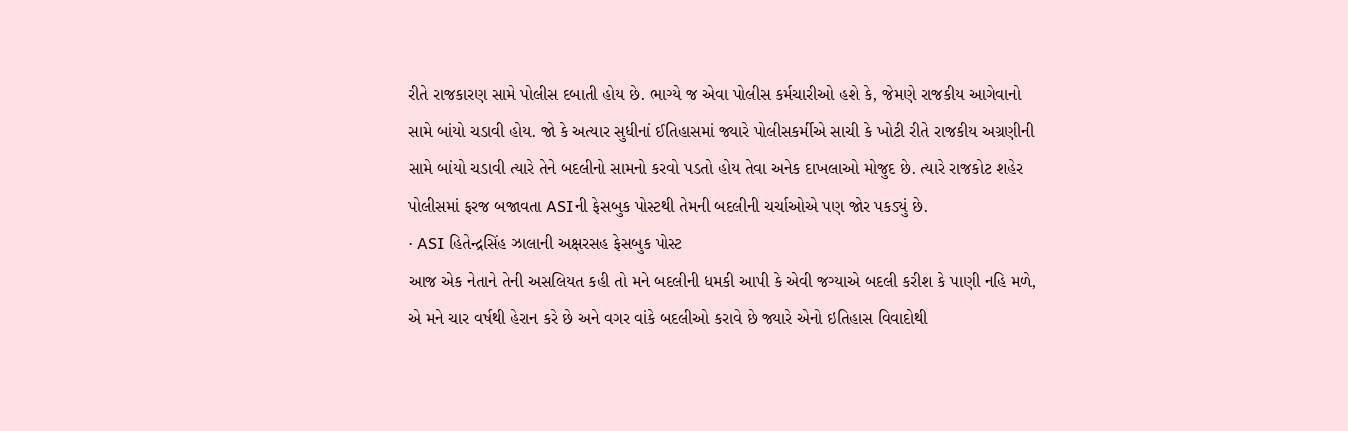રીતે રાજકારણ સામે પોલીસ દબાતી હોય છે. ભાગ્યે જ એવા પોલીસ કર્મચારીઓ હશે કે, જેમણે રાજકીય આગેવાનો સામે બાંયો ચડાવી હોય. જો કે અત્યાર સુધીનાં ઈતિહાસમાં જ્યારે પોલીસકર્મીએ સાચી કે ખોટી રીતે રાજકીય અગ્રણીની સામે બાંયો ચડાવી ત્યારે તેને બદલીનો સામનો કરવો પડતો હોય તેવા અનેક દાખલાઓ મોજુદ છે. ત્યારે રાજકોટ શહેર પોલીસમાં ફરજ બજાવતા ASIની ફેસબુક પોસ્ટથી તેમની બદલીની ચર્ચાઓએ પણ જોર પકડ્યું છે.
· ASI હિતેન્દ્રસિંહ ઝાલાની અક્ષરસહ ફેસબુક પોસ્ટ
આજ એક નેતાને તેની અસલિયત કહી તો મને બદલીની ધમકી આપી કે એવી જગ્યાએ બદલી કરીશ કે પાણી નહિ મળે, એ મને ચાર વર્ષથી હેરાન કરે છે અને વગર વાંકે બદલીઓ કરાવે છે જ્યારે એનો ઇતિહાસ વિવાદોથી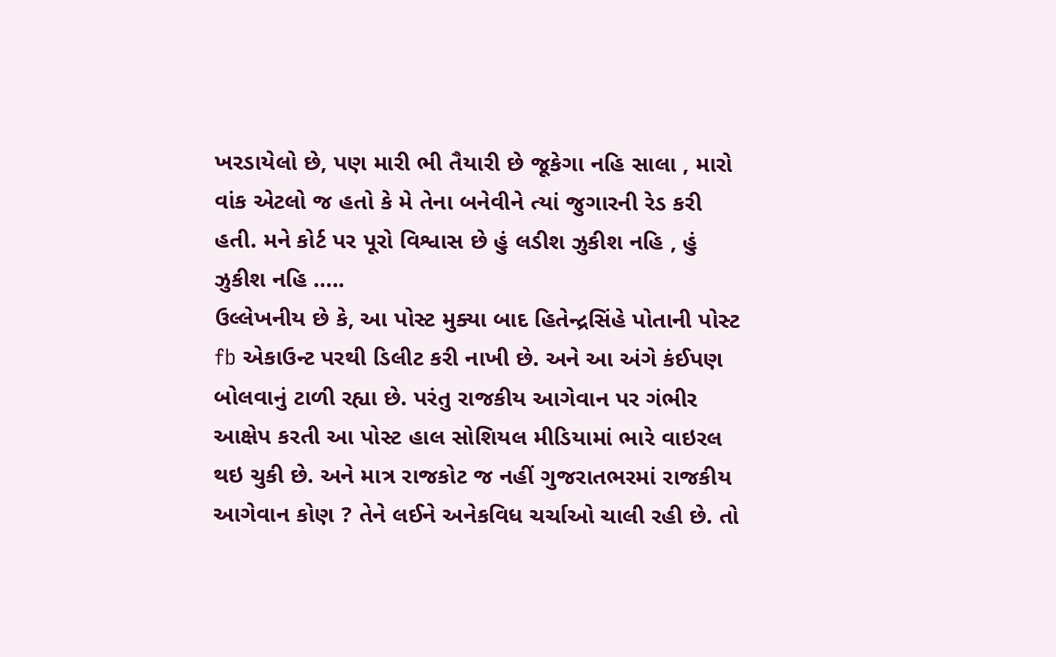ખરડાયેલો છે, પણ મારી ભી તૈયારી છે જૂકેગા નહિ સાલા , મારો વાંક એટલો જ હતો કે મે તેના બનેવીને ત્યાં જુગારની રેડ કરી હતી. મને કોર્ટ પર પૂરો વિશ્વાસ છે હું લડીશ ઝુકીશ નહિ , હું ઝુકીશ નહિ …..
ઉલ્લેખનીય છે કે, આ પોસ્ટ મુક્યા બાદ હિતેન્દ્રસિંહે પોતાની પોસ્ટ fb એકાઉન્ટ પરથી ડિલીટ કરી નાખી છે. અને આ અંગે કંઈપણ બોલવાનું ટાળી રહ્યા છે. પરંતુ રાજકીય આગેવાન પર ગંભીર આક્ષેપ કરતી આ પોસ્ટ હાલ સોશિયલ મીડિયામાં ભારે વાઇરલ થઇ ચુકી છે. અને માત્ર રાજકોટ જ નહીં ગુજરાતભરમાં રાજકીય આગેવાન કોણ ? તેને લઈને અનેકવિધ ચર્ચાઓ ચાલી રહી છે. તો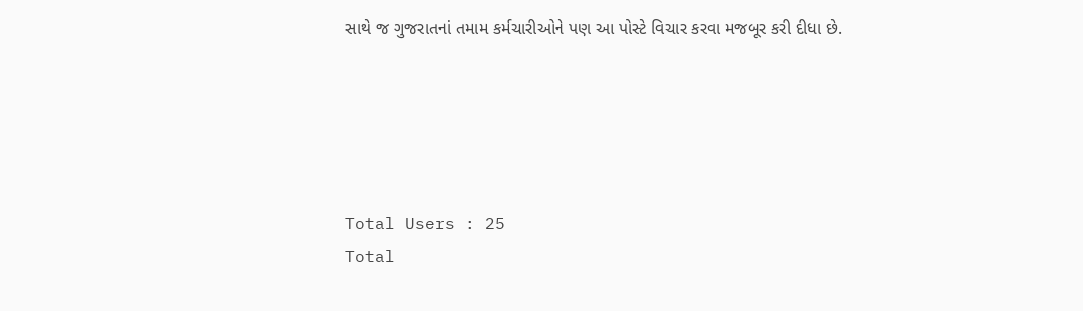સાથે જ ગુજરાતનાં તમામ કર્મચારીઓને પણ આ પોસ્ટે વિચાર કરવા મજબૂર કરી દીધા છે.





Total Users : 25
Total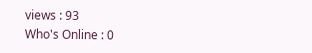views : 93
Who's Online : 0